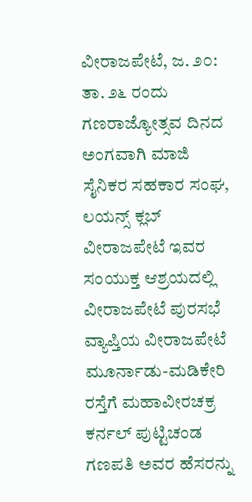ವೀರಾಜಪೇಟೆ, ಜ. ೨೦: ತಾ. ೨೬ ರಂದು ಗಣರಾಜ್ಯೋತ್ಸವ ದಿನದ ಅಂಗವಾಗಿ ಮಾಜಿ ಸೈನಿಕರ ಸಹಕಾರ ಸಂಘ, ಲಯನ್ಸ್ ಕ್ಲಬ್ ವೀರಾಜಪೇಟೆ ಇವರ ಸಂಯುಕ್ತ ಆಶ್ರಯದಲ್ಲಿ ವೀರಾಜಪೇಟೆ ಪುರಸಭೆ ವ್ಯಾಪ್ತಿಯ ವೀರಾಜಪೇಟೆ ಮೂರ್ನಾಡು-ಮಡಿಕೇರಿ ರಸ್ತೆಗೆ ಮಹಾವೀರಚಕ್ರ ಕರ್ನಲ್ ಪುಟ್ಟಿಚಂಡ ಗಣಪತಿ ಅವರ ಹೆಸರನ್ನು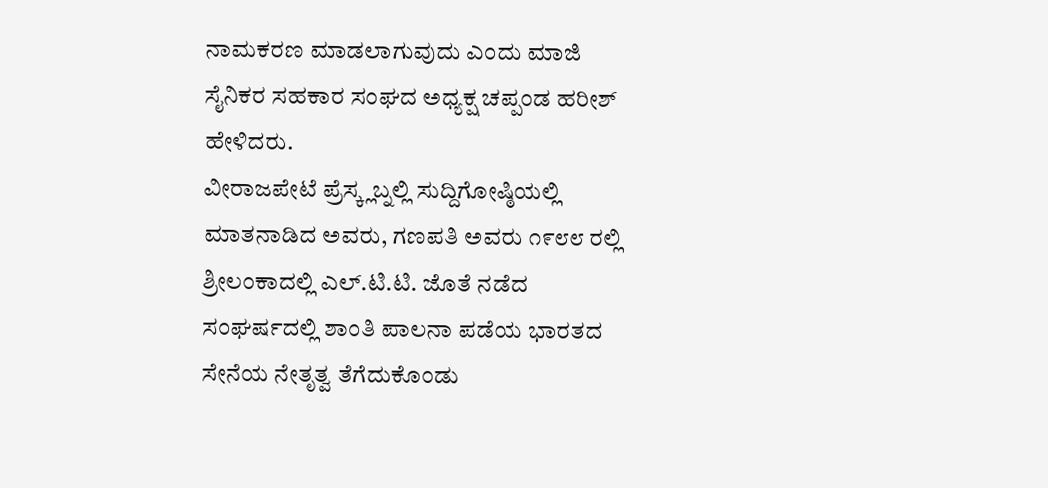ನಾಮಕರಣ ಮಾಡಲಾಗುವುದು ಎಂದು ಮಾಜಿ ಸೈನಿಕರ ಸಹಕಾರ ಸಂಘದ ಅಧ್ಯಕ್ಷ ಚಪ್ಪಂಡ ಹರೀಶ್ ಹೇಳಿದರು.
ವೀರಾಜಪೇಟೆ ಪ್ರೆಸ್ಕ್ಲಬ್ನಲ್ಲಿ ಸುದ್ದಿಗೋಷ್ಠಿಯಲ್ಲಿ ಮಾತನಾಡಿದ ಅವರು, ಗಣಪತಿ ಅವರು ೧೯೮೮ ರಲ್ಲಿ ಶ್ರೀಲಂಕಾದಲ್ಲಿ ಎಲ್.ಟಿ.ಟಿ. ಜೊತೆ ನಡೆದ ಸಂಘರ್ಷದಲ್ಲಿ ಶಾಂತಿ ಪಾಲನಾ ಪಡೆಯ ಭಾರತದ ಸೇನೆಯ ನೇತೃತ್ವ ತೆಗೆದುಕೊಂಡು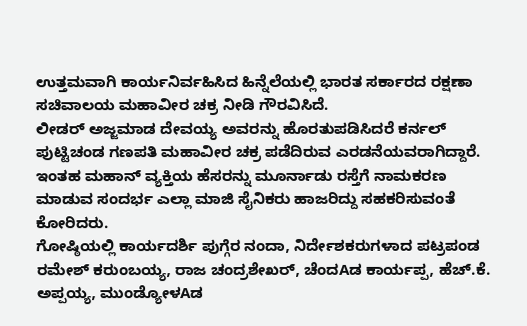ಉತ್ತಮವಾಗಿ ಕಾರ್ಯನಿರ್ವಹಿಸಿದ ಹಿನ್ನೆಲೆಯಲ್ಲಿ ಭಾರತ ಸರ್ಕಾರದ ರಕ್ಷಣಾ ಸಚಿವಾಲಯ ಮಹಾವೀರ ಚಕ್ರ ನೀಡಿ ಗೌರವಿಸಿದೆ.
ಲೀಡರ್ ಅಜ್ಜಮಾಡ ದೇವಯ್ಯ ಅವರನ್ನು ಹೊರತುಪಡಿಸಿದರೆ ಕರ್ನಲ್ ಪುಟ್ಟಿಚಂಡ ಗಣಪತಿ ಮಹಾವೀರ ಚಕ್ರ ಪಡೆದಿರುವ ಎರಡನೆಯವರಾಗಿದ್ದಾರೆ. ಇಂತಹ ಮಹಾನ್ ವ್ಯಕ್ತಿಯ ಹೆಸರನ್ನು ಮೂರ್ನಾಡು ರಸ್ತೆಗೆ ನಾಮಕರಣ ಮಾಡುವ ಸಂದರ್ಭ ಎಲ್ಲಾ ಮಾಜಿ ಸೈನಿಕರು ಹಾಜರಿದ್ದು ಸಹಕರಿಸುವಂತೆ ಕೋರಿದರು.
ಗೋಷ್ಠಿಯಲ್ಲಿ ಕಾರ್ಯದರ್ಶಿ ಪುಗ್ಗೆರ ನಂದಾ, ನಿರ್ದೇಶಕರುಗಳಾದ ಪಟ್ರಪಂಡ ರಮೇಶ್ ಕರುಂಬಯ್ಯ, ರಾಜ ಚಂದ್ರಶೇಖರ್, ಚೆಂದAಡ ಕಾರ್ಯಪ್ಪ, ಹೆಚ್.ಕೆ. ಅಪ್ಪಯ್ಯ, ಮುಂಡ್ಯೋಳAಡ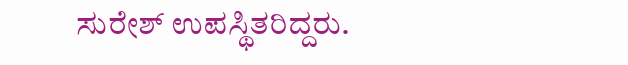ಸುರೇಶ್ ಉಪಸ್ಥಿತರಿದ್ದರು.